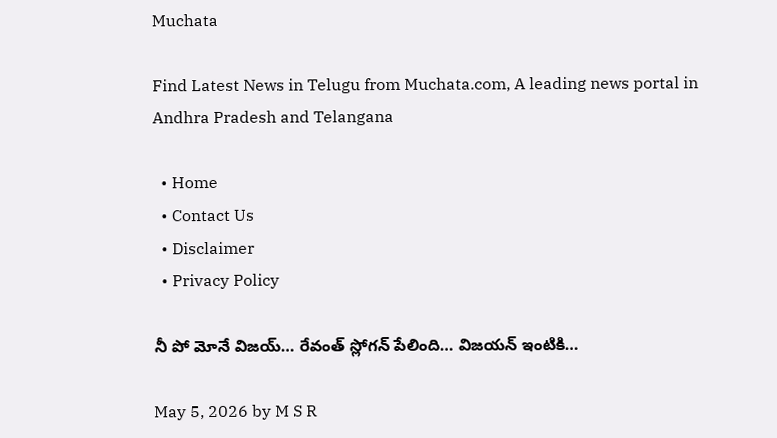Muchata

Find Latest News in Telugu from Muchata.com, A leading news portal in Andhra Pradesh and Telangana

  • Home
  • Contact Us
  • Disclaimer
  • Privacy Policy

నీ పో మోనే విజయ్… రేవంత్ స్లోగన్ పేలింది… విజయన్ ఇంటికి…

May 5, 2026 by M S R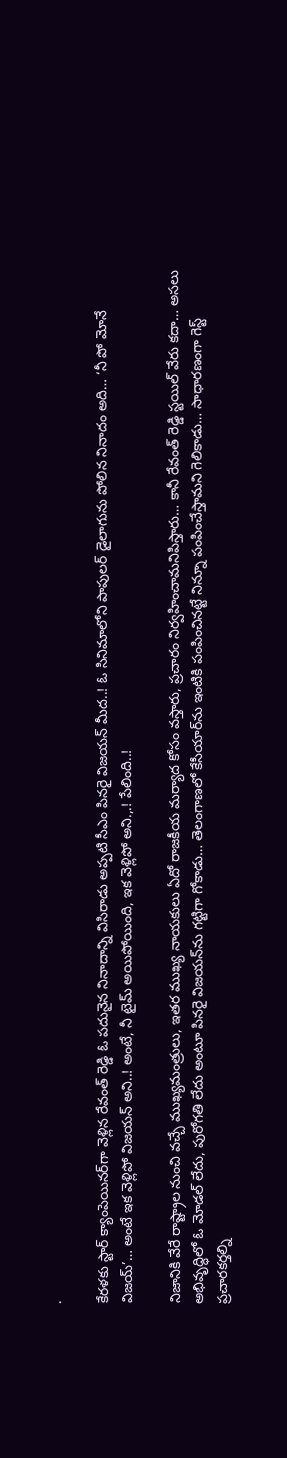.

కేరళకు స్టార్ క్యాంపెయినర్‌గా వెళ్లిన రేవంత్ రెడ్డి ఓ పదునైన నినాదాన్ని విసిరాడు అప్పటి సీఎం పినరై విజయన్ మీద..! ఓ సినిమాలోని పాపులర్ డైలాగును పోలిన నినాదం అది… ‘నీ పో మోనే విజయ్’… అంటే ఇక వెళ్లిపో విజయన్ అని..! అంటే, నీ టైమ్ అయిపోయింది, ఇక వెళ్లిపో అని.,.! పేలింది..!

నిజానికి వేరే రాష్ట్రాల నుంచి వచ్చే ముఖ్యమంత్రులు, ఇతర ముఖ్య నాయకులు ఏదో రాజకీయ మర్యాద కోసం వస్తారు, ప్రచారం నిర్వహించామనిపిస్తారు… కానీ రేవంత్ రెడ్డి స్టయిల్ వేరు కదా… అసలు అభివృద్ధిలో ఓ మోడల్ లేదు, పురోగతి లేదు అంటూ పినరై విజయన్‌ను గట్టిగా గోకాడు… తెలంగాణలో కేసీయార్‌ను ఇంటికి పంపించినట్టే నిన్నూ పంపించేస్తామని గెలికాడు… సాధారణంగా గెస్ట్ ప్రచారకర్తల్ని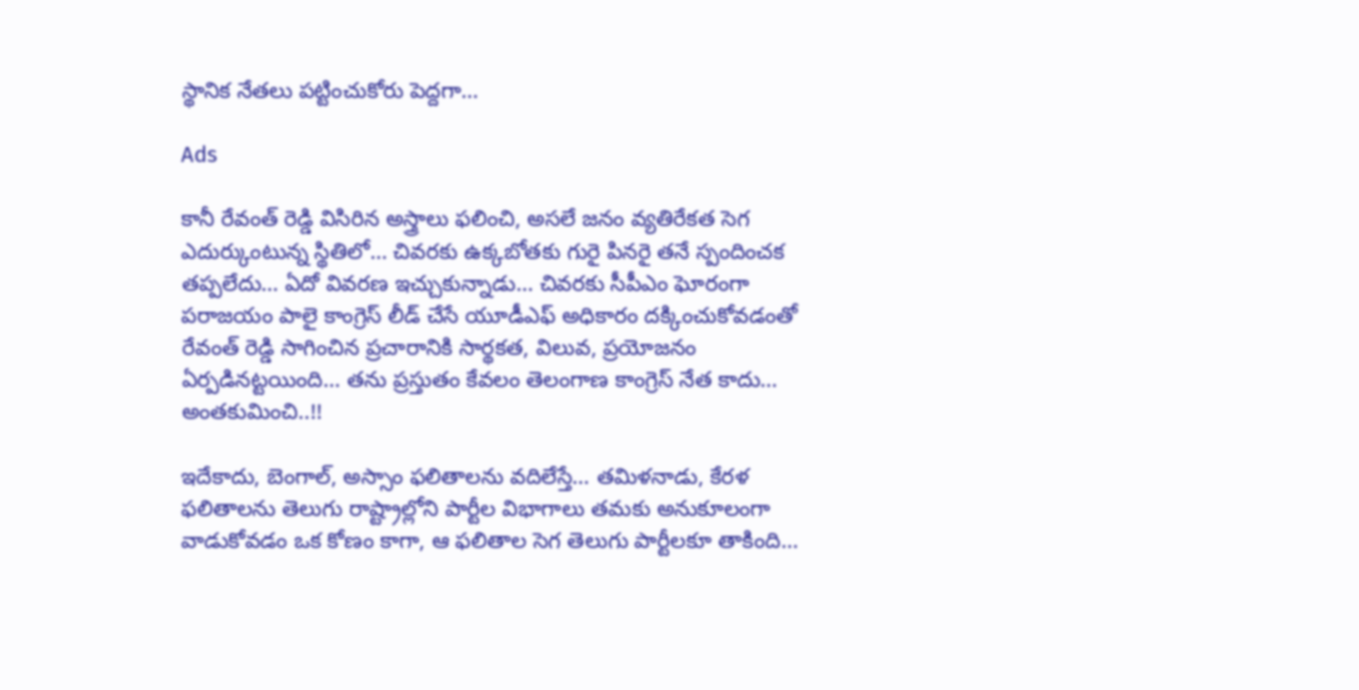స్థానిక నేతలు పట్టించుకోరు పెద్దగా…

Ads

కానీ రేవంత్ రెడ్డి విసిరిన అస్త్రాలు ఫలించి, అసలే జనం వ్యతిరేకత సెగ ఎదుర్కుంటున్న స్థితిలో… చివరకు ఉక్కబోతకు గురై పినరై తనే స్పందించక తప్పలేదు… ఏదో వివరణ ఇచ్చుకున్నాడు… చివరకు సీపీఎం ఘోరంగా పరాజయం పాలై కాంగ్రెస్ లీడ్ చేసే యూడీఎఫ్ అధికారం దక్కించుకోవడంతో రేవంత్ రెడ్డి సాగించిన ప్రచారానికి సార్థకత, విలువ, ప్రయోజనం ఏర్పడినట్టయింది… తను ప్రస్తుతం కేవలం తెలంగాణ కాంగ్రెస్ నేత కాదు… అంతకుమించి..!!

ఇదేకాదు, బెంగాల్, అస్సాం ఫలితాలను వదిలేస్తే… తమిళనాడు, కేరళ ఫలితాలను తెలుగు రాష్ట్రాల్లోని పార్టీల విభాగాలు తమకు అనుకూలంగా వాడుకోవడం ఒక కోణం కాగా, ఆ ఫలితాల సెగ తెలుగు పార్టీలకూ తాకింది…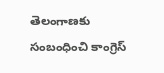తెలంగాణకు సంబంధించి కాంగ్రెస్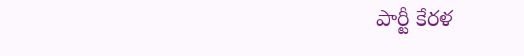పార్టీ కేరళ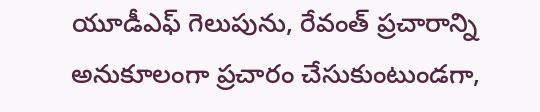యూడీఎఫ్ గెలుపును, రేవంత్ ప్రచారాన్ని అనుకూలంగా ప్రచారం చేసుకుంటుండగా,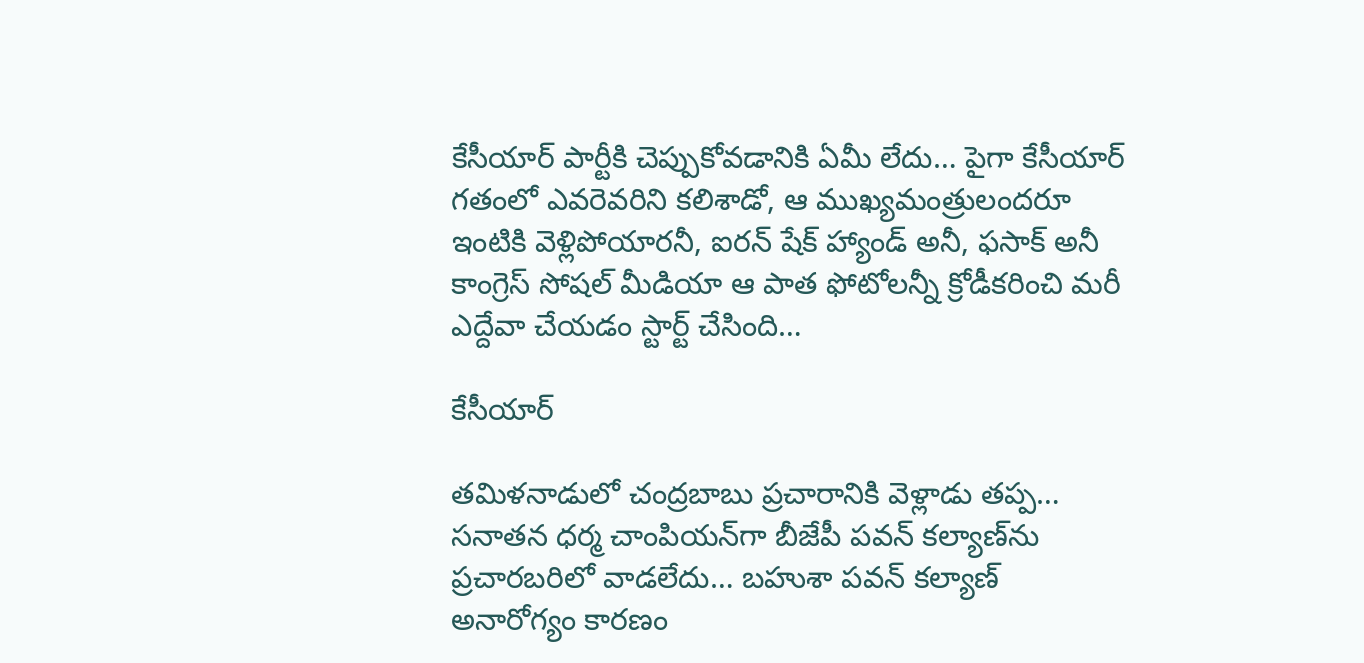కేసీయార్ పార్టీకి చెప్పుకోవడానికి ఏమీ లేదు… పైగా కేసీయార్ గతంలో ఎవరెవరిని కలిశాడో, ఆ ముఖ్యమంత్రులందరూ ఇంటికి వెళ్లిపోయారనీ, ఐరన్ షేక్ హ్యాండ్ అనీ, ఫసాక్ అనీ కాంగ్రెస్ సోషల్ మీడియా ఆ పాత ఫోటోలన్నీ క్రోడీకరించి మరీ ఎద్దేవా చేయడం స్టార్ట్ చేసింది…

కేసీయార్

తమిళనాడులో చంద్రబాబు ప్రచారానికి వెళ్లాడు తప్ప… సనాతన ధర్మ చాంపియన్‌గా బీజేపీ పవన్ కల్యాణ్‌ను ప్రచారబరిలో వాడలేదు… బహుశా పవన్ కల్యాణ్ అనారోగ్యం కారణం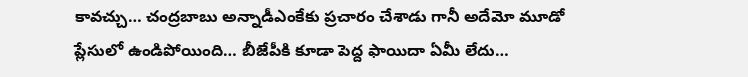కావచ్చు… చంద్రబాబు అన్నాడీఎంకేకు ప్రచారం చేశాడు గానీ అదేమో మూడో ప్లేసులో ఉండిపోయింది… బీజేపీకి కూడా పెద్ద ఫాయిదా ఏమీ లేదు…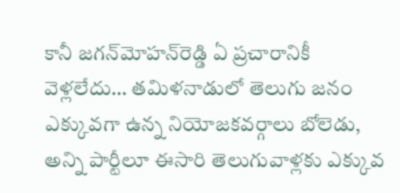కానీ జగన్‌మోహన్‌రెడ్డి ఏ ప్రచారానికీ వెళ్లలేదు… తమిళనాడులో తెలుగు జనం ఎక్కువగా ఉన్న నియోజకవర్గాలు బోలెడు, అన్ని పార్టీలూ ఈసారి తెలుగువాళ్లకు ఎక్కువ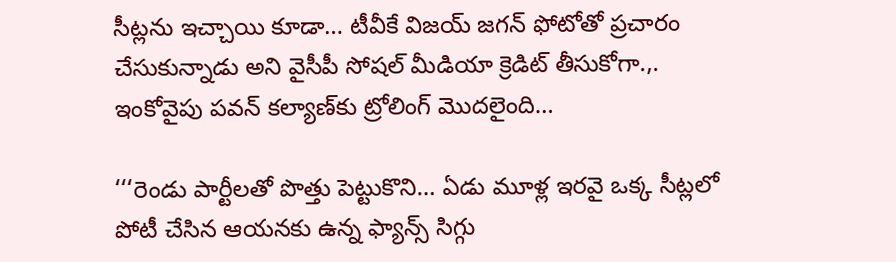సీట్లను ఇచ్చాయి కూడా… టీవీకే విజయ్ జగన్ ఫోటోతో ప్రచారం చేసుకున్నాడు అని వైసీపీ సోషల్ మీడియా క్రెడిట్ తీసుకోగా.,. ఇంకోవైపు పవన్ కల్యాణ్‌కు ట్రోలింగ్ మొదలైంది…

‘‘‘రెండు పార్టీలతో పొత్తు పెట్టుకొని… ఏడు మూళ్ల ఇరవై ఒక్క సీట్లలో పోటీ చేసిన ఆయనకు ఉన్న ఫ్యాన్స్ సిగ్గు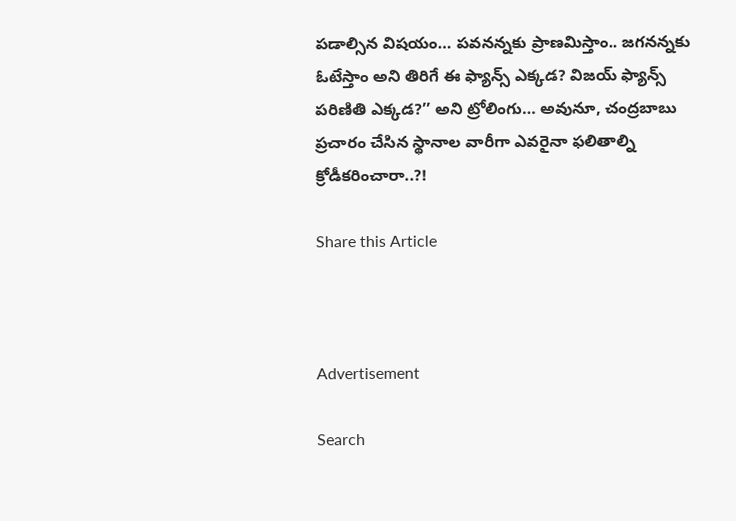పడాల్సిన విషయం… పవనన్నకు ప్రాణమిస్తాం.. జగనన్నకు ఓటేస్తాం అని తిరిగే ఈ ఫ్యాన్స్ ఎక్కడ? విజయ్ ఫ్యాన్స్ పరిణితి ఎక్కడ?’’ అని ట్రోలింగు… అవునూ, చంద్రబాబు ప్రచారం చేసిన స్థానాల వారీగా ఎవరైనా ఫలితాల్ని క్రోడీకరించారా..?!

Share this Article



Advertisement

Search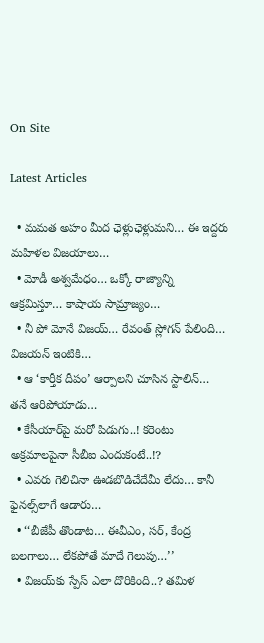On Site

Latest Articles

  • మమత అహం మీద ఛెళ్లుఛెళ్లుమని… ఈ ఇద్దరు మహిళల విజయాలు…
  • మోడీ అశ్వమేధం… ఒక్కో రాజ్యాన్ని ఆక్రమిస్తూ… కాషాయ సామ్రాజ్యం…
  • నీ పో మోనే విజయ్… రేవంత్ స్లోగన్ పేలింది… విజయన్ ఇంటికి…
  • ఆ ‘కార్తీక దీపం’ ఆర్పాలని చూసిన స్టాలిన్… తనే ఆరిపోయాడు…
  • కేసీయార్‌పై మరో పిడుగు..! కరెంటు అక్రమాలపైనా సీబీఐ ఎందుకంటే..!?
  • ఎవరు గెలిచినా ఊడబొడిచేదేమీ లేదు… కానీ ఫైనల్స్‌లాగే ఆడారు…
  • ‘‘బీజేపీ తొండాట… ఈవీఎం, సర్, కేంద్ర బలగాలు… లేకపోతే మాదే గెలుపు…’’
  • విజయ్‌కు స్పేస్ ఎలా దొరికింది..? తమిళ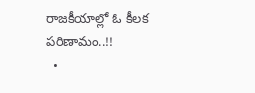రాజకీయాల్లో ఓ కీలక పరిణామం..!!
  •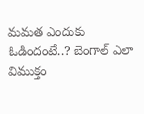మమత ఎందుకు ఓడిందంటే..? బెంగాల్ ఎలా విముక్తం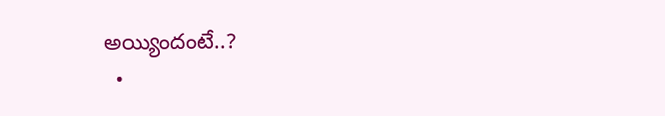అయ్యిందంటే..?
  •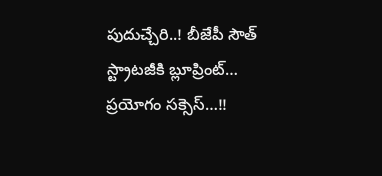పుదుచ్చేరి..! బీజేపీ సౌత్ స్ట్రాటజీకి బ్లూప్రింట్… ప్రయోగం సక్సెస్…!!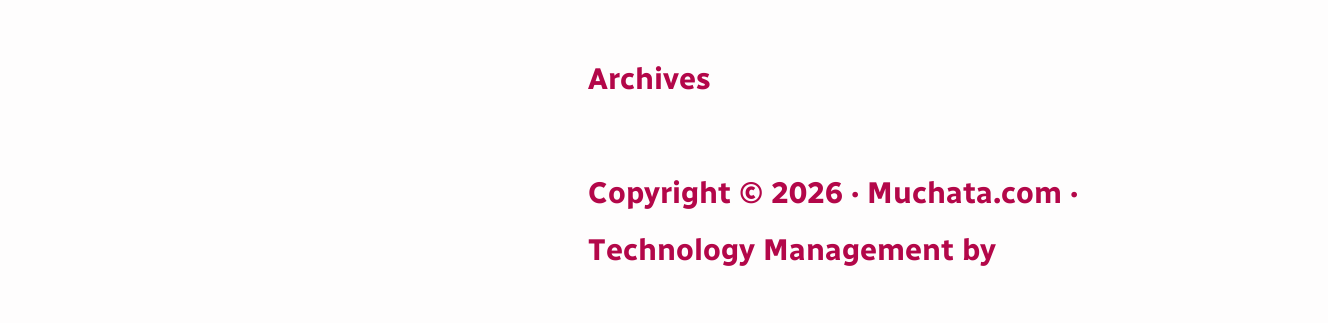Archives

Copyright © 2026 · Muchata.com · Technology Management by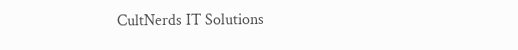CultNerds IT Solutions